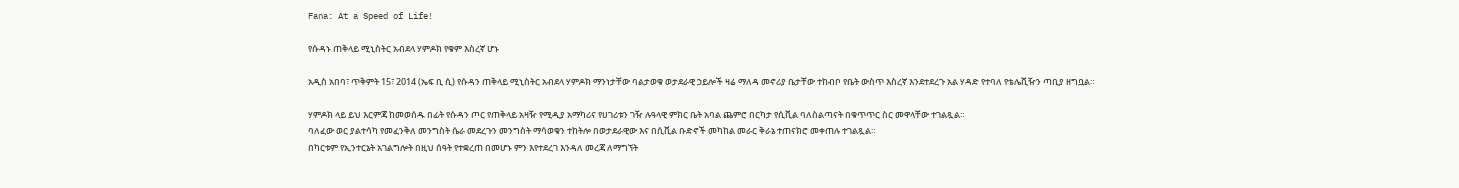Fana: At a Speed of Life!

የሱዳኑ ጠቅላይ ሚኒስትር አብደላ ሃምዶክ የቁም እስረኛ ሆኑ

አዲስ አበባ፣ ጥቅምት 15፣ 2014 (ኤፍ ቢ ሲ) የሱዳን ጠቅላይ ሚኒስትር አብደላ ሃምዶክ ማንነታቸው ባልታወቁ ወታደራዊ ኃይሎች ዛሬ ማለዳ መኖሪያ ቤታቸው ተከብቦ የቤት ውስጥ እስረኛ እንደተደረጉ አል ሃዳድ የተባለ የቴሌቪዥን ጣቢያ ዘግቧል።

ሃምዶክ ላይ ይህ እርምጃ ከመወሰዱ በፊት የሱዳን ጦር የጠቅላይ አዛዥ የሚዲያ አማካሪና የሀገሪቱን ገዥ ሉዓላዊ ምክር ቤት አባል ጨምሮ በርካታ የሲቪል ባለስልጣናት በቁጥጥር ስር መዋላቸው ተገልጿል።
ባለፈው ወር ያልተሳካ የመፈንቅለ መንግስት ሴራ መደረጉን መንግስት ማሳወቁን ተከትሎ በወታደራዊው እና በሲቪል ቡድኖች መካከል መራር ቅራኔ ተጠናክሮ መቀጠሉ ተገልጿል።
በካርቱም የኢንተርኔት አገልግሎት በዚህ ሰዓት የተቋረጠ በመሆኑ ምን እየተደረገ እንዳለ መረጃ ለማግኘት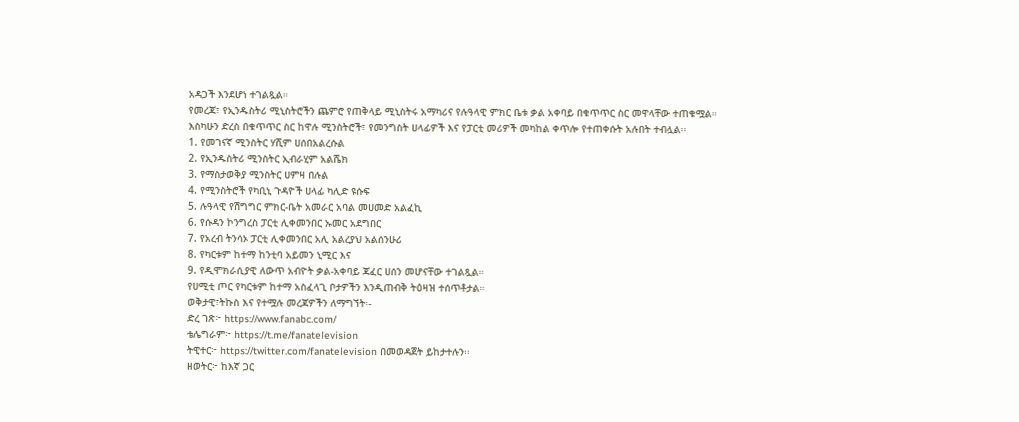አዳጋች እንደሆነ ተገልጿል።
የመረጃ፣ የኢንዱስትሪ ሚኒስትሮችን ጨምሮ የጠቅላይ ሚኒስትሩ አማካሪና የሉዓላዊ ምክር ቤቱ ቃል አቀባይ በቁጥጥር ስር መዋላቸው ተጠቁሟል።
እስካሁን ድረስ በቁጥጥር ስር ከዋሉ ሚንስትሮች፣ የመንግስት ሀላፊዎች እና የፓርቲ መሪዎች መካከል ቀጥሎ የተጠቀሱት አሉበት ተብሏል፡፡
1. የመገናኛ ሚንስትር ሃሺም ሀሰበአልረሱል
2. የኢንዱስትሪ ሚንስትር ኢብራሂም አልሼክ
3. የማስታወቅያ ሚንስትር ሀምዛ በሉል
4. የሚንስትሮች የካቢኒ ጉዳዮች ሀላፊ ካሊድ ዩሱፍ
5. ሉዓላዊ የሽግግር ምክር-ቤት አመራር አባል መሀመድ አልፈኪ
6. የሱዳን ኮንግረስ ፓርቲ ሊቀመንበር ኡመር አደግበር
7. የአረብ ትንሳኦ ፓርቲ ሊቀመንበር አሊ አልረያህ አልሰንሁሪ
8. የካርቱም ከተማ ከንቲባ አይመን ኒሚር እና
9. የዲሞክራሲያዊ ለውጥ አብዮት ቃል-አቀባይ ጃፈር ሀሰን መሆናቸው ተገልጿል።
የሀሚቲ ጦር የካርቱም ከተማ አስፈላጊ ቦታዎችን እንዲጠብቅ ትዕዛዝ ተሰጥቶታል።
ወቅታዊ፣ትኩስ እና የተሟሉ መረጃዎችን ለማግኘት፡-
ድረ ገጽ፦ https://www.fanabc.com/
ቴሌግራም፦ https://t.me/fanatelevision
ትዊተር፦ https://twitter.com/fanatelevision በመወዳጀት ይከታተሉን፡፡
ዘወትር፦ ከእኛ ጋር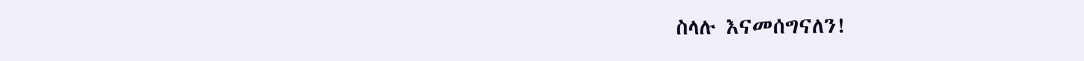ስላሉ እናመሰግናለን!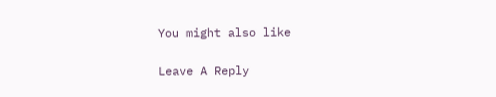You might also like

Leave A Reply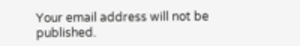Your email address will not be published.